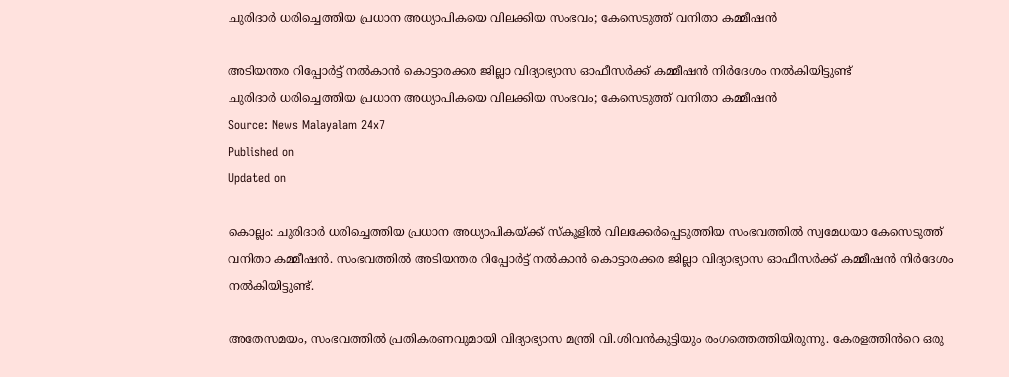ചുരിദാർ ധരിച്ചെത്തിയ പ്രധാന അധ്യാപികയെ വിലക്കിയ സംഭവം; കേസെടുത്ത് വനിതാ കമ്മീഷൻ

അടിയന്തര റിപ്പോർട്ട് നൽകാൻ കൊട്ടാരക്കര ജില്ലാ വിദ്യാഭ്യാസ ഓഫീസർക്ക് കമ്മീഷൻ നിർദേശം നൽകിയിട്ടുണ്ട്
ചുരിദാർ ധരിച്ചെത്തിയ പ്രധാന അധ്യാപികയെ വിലക്കിയ സംഭവം; കേസെടുത്ത് വനിതാ കമ്മീഷൻ
Source: News Malayalam 24x7
Published on
Updated on

കൊല്ലം: ചുരിദാർ ധരിച്ചെത്തിയ പ്രധാന അധ്യാപികയ്ക്ക് സ്കൂളിൽ വിലക്കേർപ്പെടുത്തിയ സംഭവത്തിൽ സ്വമേധയാ കേസെടുത്ത് വനിതാ കമ്മീഷൻ. സംഭവത്തിൽ അടിയന്തര റിപ്പോർട്ട് നൽകാൻ കൊട്ടാരക്കര ജില്ലാ വിദ്യാഭ്യാസ ഓഫീസർക്ക് കമ്മീഷൻ നിർദേശം നൽകിയിട്ടുണ്ട്.

അതേസമയം, സംഭവത്തിൽ പ്രതികരണവുമായി വിദ്യാഭ്യാസ മന്ത്രി വി.ശിവൻകുട്ടിയും രംഗത്തെത്തിയിരുന്നു. കേരളത്തിൻറെ ഒരു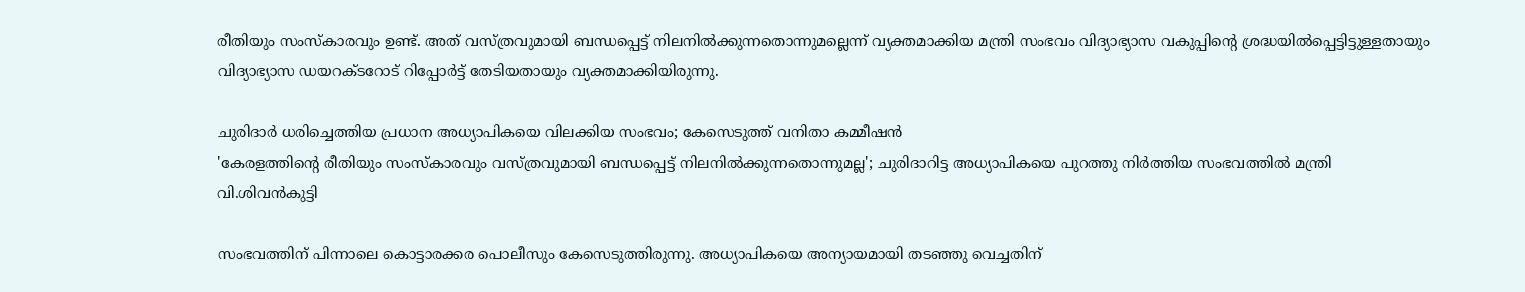രീതിയും സംസ്കാരവും ഉണ്ട്. അത് വസ്ത്രവുമായി ബന്ധപ്പെട്ട് നിലനിൽക്കുന്നതൊന്നുമല്ലെന്ന് വ്യക്തമാക്കിയ മന്ത്രി സംഭവം വിദ്യാഭ്യാസ വകുപ്പിൻ്റെ ശ്രദ്ധയിൽപ്പെട്ടിട്ടുള്ളതായും വിദ്യാഭ്യാസ ഡയറക്ടറോട് റിപ്പോർട്ട് തേടിയതായും വ്യക്തമാക്കിയിരുന്നു.

ചുരിദാർ ധരിച്ചെത്തിയ പ്രധാന അധ്യാപികയെ വിലക്കിയ സംഭവം; കേസെടുത്ത് വനിതാ കമ്മീഷൻ
'കേരളത്തിൻ്റെ രീതിയും സംസ്കാരവും വസ്ത്രവുമായി ബന്ധപ്പെട്ട് നിലനിൽക്കുന്നതൊന്നുമല്ല'; ചുരിദാറിട്ട അധ്യാപികയെ പുറത്തു നിർത്തിയ സംഭവത്തിൽ മന്ത്രി വി.ശിവൻകുട്ടി

സംഭവത്തിന് പിന്നാലെ കൊട്ടാരക്കര പൊലീസും കേസെടുത്തിരുന്നു. അധ്യാപികയെ അന്യായമായി തടഞ്ഞു വെച്ചതിന്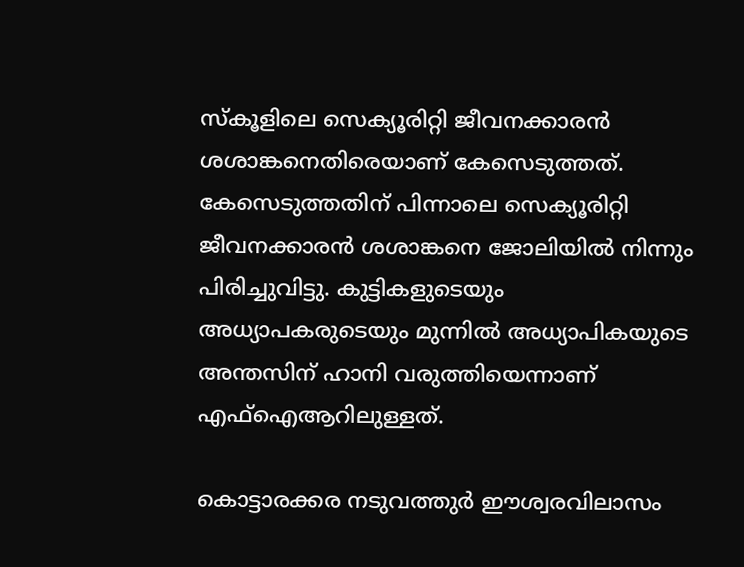സ്കൂളിലെ സെക്യൂരിറ്റി ജീവനക്കാരൻ ശശാങ്കനെതിരെയാണ് കേസെടുത്തത്. കേസെടുത്തതിന് പിന്നാലെ സെക്യൂരിറ്റി ജീവനക്കാരൻ ശശാങ്കനെ ജോലിയിൽ നിന്നും പിരിച്ചുവിട്ടു. കുട്ടികളുടെയും അധ്യാപകരുടെയും മുന്നിൽ അധ്യാപികയുടെ അന്തസിന് ഹാനി വരുത്തിയെന്നാണ് എഫ്ഐആറിലുള്ളത്.

കൊട്ടാരക്കര നടുവത്തുർ ഈശ്വരവിലാസം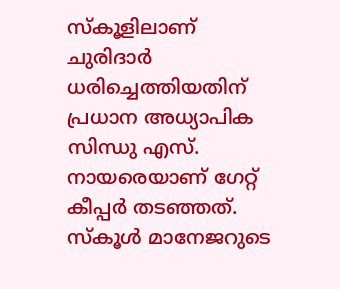സ്കൂളിലാണ് ചുരിദാർ ധരിച്ചെത്തിയതിന് പ്രധാന അധ്യാപിക സിന്ധു എസ്. നായരെയാണ് ഗേറ്റ് കീപ്പർ തടഞ്ഞത്. സ്കൂൾ മാനേജറുടെ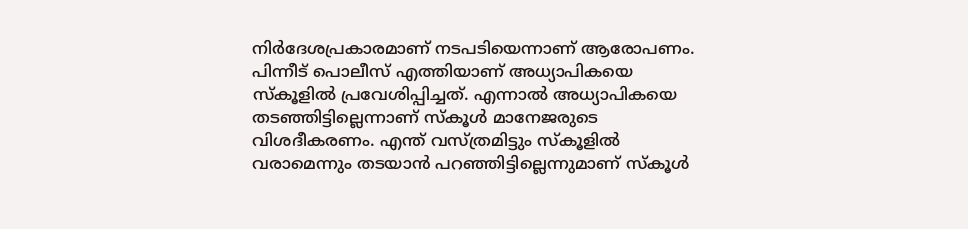നിർദേശപ്രകാരമാണ് നടപടിയെന്നാണ് ആരോപണം. പിന്നീട് പൊലീസ് എത്തിയാണ് അധ്യാപികയെ സ്കൂളിൽ പ്രവേശിപ്പിച്ചത്. എന്നാൽ അധ്യാപികയെ തടഞ്ഞിട്ടില്ലെന്നാണ് സ്കൂൾ മാനേജരുടെ വിശദീകരണം. എന്ത് വസ്ത്രമിട്ടും സ്കൂളില്‍ വരാമെന്നും തടയാൻ പറഞ്ഞിട്ടില്ലെന്നുമാണ് സ്കൂൾ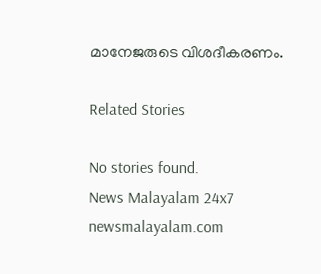മാനേജരുടെ വിശദീകരണം.

Related Stories

No stories found.
News Malayalam 24x7
newsmalayalam.com